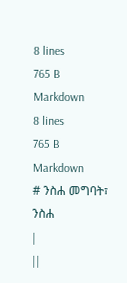8 lines
765 B
Markdown
8 lines
765 B
Markdown
# ንስሐ መግባት፣ ንስሐ
|
||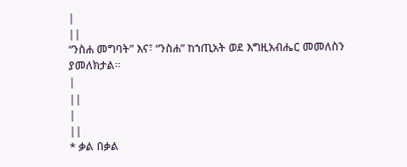|
||
“ንስሐ መግባት” እና፣ “ንስሐ” ከኀጢአት ወደ እግዚአብሔር መመለስን ያመለክታል።
|
||
|
||
* ቃል በቃል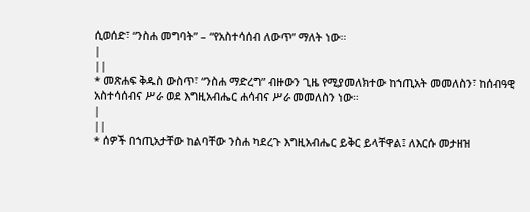ሲወሰድ፣ “ንስሐ መግባት” – “የአስተሳሰብ ለውጥ” ማለት ነው።
|
||
* መጽሐፍ ቅዱስ ውስጥ፣ “ንስሐ ማድረግ” ብዙውን ጊዜ የሚያመለክተው ከኀጢአት መመለስን፣ ከሰብዓዊ አስተሳሰብና ሥራ ወደ እግዚአብሔር ሐሳብና ሥራ መመለስን ነው።
|
||
* ሰዎች በኀጢአታቸው ከልባቸው ንስሐ ካደረጉ እግዚአብሔር ይቅር ይላቸዋል፤ ለእርሱ መታዘዝ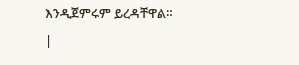እንዲጀምሩም ይረዳቸዋል።
|